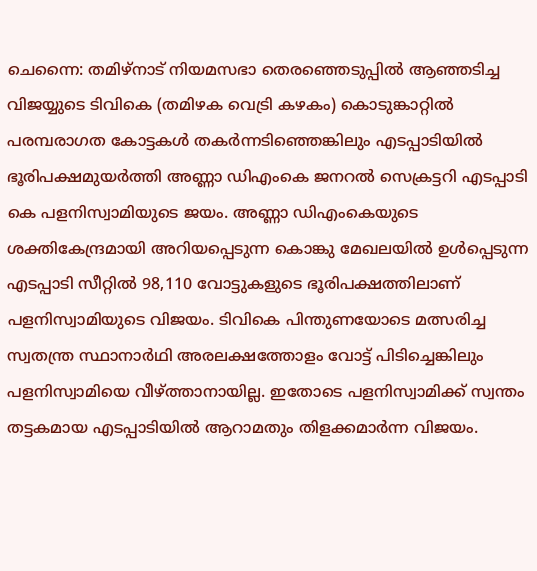ചെന്നൈ: തമിഴ്നാട് നിയമസഭാ തെരഞ്ഞെടുപ്പിൽ ആഞ്ഞടിച്ച വിജയ്യുടെ ടിവികെ (തമിഴക വെട്രി കഴകം) കൊടുങ്കാറ്റിൽ പരമ്പരാഗത കോട്ടകൾ തകർന്നടിഞ്ഞെങ്കിലും എടപ്പാടിയിൽ ഭൂരിപക്ഷമുയർത്തി അണ്ണാ ഡിഎംകെ ജനറൽ സെക്രട്ടറി എടപ്പാടി കെ പളനിസ്വാമിയുടെ ജയം. അണ്ണാ ഡിഎംകെയുടെ ശക്തികേന്ദ്രമായി അറിയപ്പെടുന്ന കൊങ്കു മേഖലയിൽ ഉൾപ്പെടുന്ന എടപ്പാടി സീറ്റിൽ 98,110 വോട്ടുകളുടെ ഭൂരിപക്ഷത്തിലാണ് പളനിസ്വാമിയുടെ വിജയം. ടിവികെ പിന്തുണയോടെ മത്സരിച്ച സ്വതന്ത്ര സ്ഥാനാർഥി അരലക്ഷത്തോളം വോട്ട് പിടിച്ചെങ്കിലും പളനിസ്വാമിയെ വീഴ്ത്താനായില്ല. ഇതോടെ പളനിസ്വാമിക്ക് സ്വന്തം തട്ടകമായ എടപ്പാടിയിൽ ആറാമതും തിളക്കമാർന്ന വിജയം.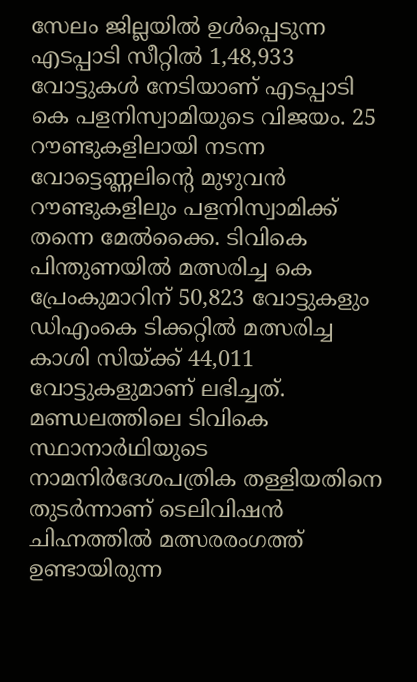സേലം ജില്ലയിൽ ഉൾപ്പെടുന്ന എടപ്പാടി സീറ്റിൽ 1,48,933 വോട്ടുകൾ നേടിയാണ് എടപ്പാടി കെ പളനിസ്വാമിയുടെ വിജയം. 25 റൗണ്ടുകളിലായി നടന്ന വോട്ടെണ്ണലിൻ്റെ മുഴുവൻ റൗണ്ടുകളിലും പളനിസ്വാമിക്ക് തന്നെ മേൽക്കൈ. ടിവികെ പിന്തുണയിൽ മത്സരിച്ച കെ പ്രേംകുമാറിന് 50,823 വോട്ടുകളും ഡിഎംകെ ടിക്കറ്റിൽ മത്സരിച്ച കാശി സിയ്ക്ക് 44,011 വോട്ടുകളുമാണ് ലഭിച്ചത്.
മണ്ഡലത്തിലെ ടിവികെ സ്ഥാനാർഥിയുടെ നാമനിർദേശപത്രിക തള്ളിയതിനെ തുടർന്നാണ് ടെലിവിഷൻ ചിഹ്നത്തിൽ മത്സരരംഗത്ത് ഉണ്ടായിരുന്ന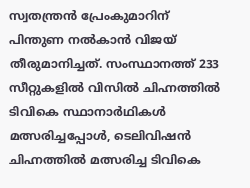സ്വതന്ത്രൻ പ്രേംകുമാറിന് പിന്തുണ നൽകാൻ വിജയ് തീരുമാനിച്ചത്. സംസ്ഥാനത്ത് 233 സീറ്റുകളിൽ വിസിൽ ചിഹ്നത്തിൽ ടിവികെ സ്ഥാനാർഥികൾ മത്സരിച്ചപ്പോൾ, ടെലിവിഷൻ ചിഹ്നത്തിൽ മത്സരിച്ച ടിവികെ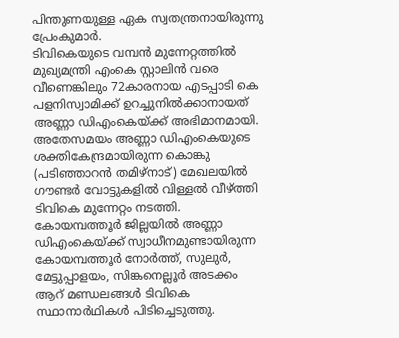പിന്തുണയുള്ള ഏക സ്വതന്ത്രനായിരുന്നു പ്രേംകുമാർ.
ടിവികെയുടെ വമ്പൻ മുന്നേറ്റത്തിൽ മുഖ്യമന്ത്രി എംകെ സ്റ്റാലിൻ വരെ വീണെങ്കിലും 72കാരനായ എടപ്പാടി കെ പളനിസ്വാമിക്ക് ഉറച്ചുനിൽക്കാനായത് അണ്ണാ ഡിഎംകെയ്ക്ക് അഭിമാനമായി. അതേസമയം അണ്ണാ ഡിഎംകെയുടെ ശക്തികേന്ദ്രമായിരുന്ന കൊങ്കു (പടിഞ്ഞാറൻ തമിഴ്നാട്) മേഖലയിൽ ഗൗണ്ടർ വോട്ടുകളിൽ വിള്ളൽ വീഴ്ത്തി ടിവികെ മുന്നേറ്റം നടത്തി. കോയമ്പത്തൂർ ജില്ലയിൽ അണ്ണാ ഡിഎംകെയ്ക്ക് സ്വാധീനമുണ്ടായിരുന്ന കോയമ്പത്തൂർ നോർത്ത്, സുലുർ, മേട്ടുപ്പാളയം, സിങ്കനെല്ലൂർ അടക്കം ആറ് മണ്ഡലങ്ങൾ ടിവികെ സ്ഥാനാർഥികൾ പിടിച്ചെടുത്തു.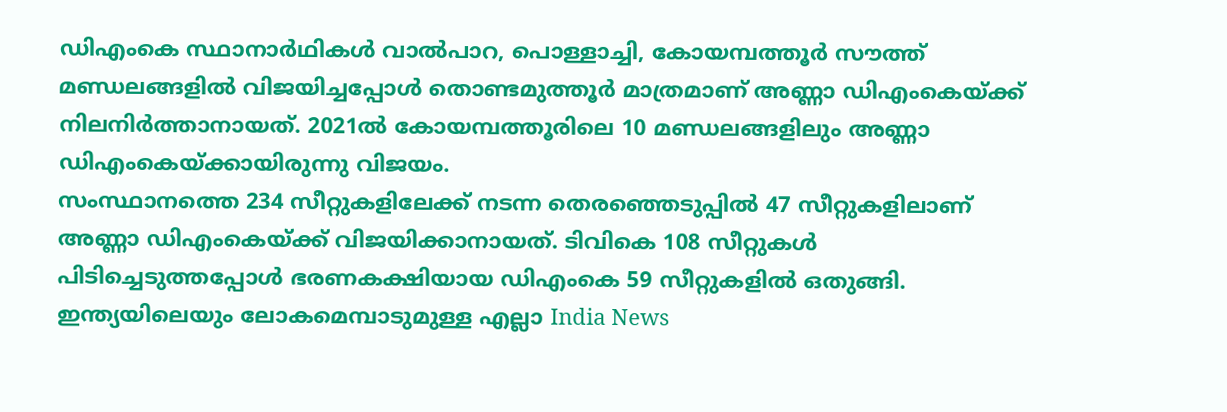ഡിഎംകെ സ്ഥാനാർഥികൾ വാൽപാറ, പൊള്ളാച്ചി, കോയമ്പത്തൂർ സൗത്ത് മണ്ഡലങ്ങളിൽ വിജയിച്ചപ്പോൾ തൊണ്ടമുത്തൂർ മാത്രമാണ് അണ്ണാ ഡിഎംകെയ്ക്ക് നിലനിർത്താനായത്. 2021ൽ കോയമ്പത്തൂരിലെ 10 മണ്ഡലങ്ങളിലും അണ്ണാ ഡിഎംകെയ്ക്കായിരുന്നു വിജയം.
സംസ്ഥാനത്തെ 234 സീറ്റുകളിലേക്ക് നടന്ന തെരഞ്ഞെടുപ്പിൽ 47 സീറ്റുകളിലാണ് അണ്ണാ ഡിഎംകെയ്ക്ക് വിജയിക്കാനായത്. ടിവികെ 108 സീറ്റുകൾ പിടിച്ചെടുത്തപ്പോൾ ഭരണകക്ഷിയായ ഡിഎംകെ 59 സീറ്റുകളിൽ ഒതുങ്ങി.
ഇന്ത്യയിലെയും ലോകമെമ്പാടുമുള്ള എല്ലാ India News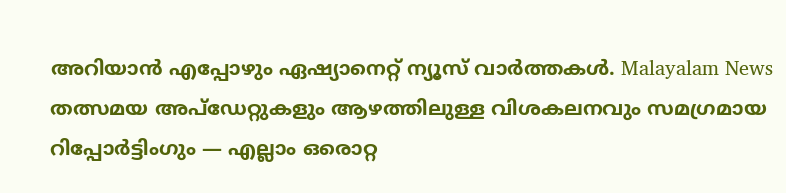അറിയാൻ എപ്പോഴും ഏഷ്യാനെറ്റ് ന്യൂസ് വാർത്തകൾ. Malayalam News തത്സമയ അപ്ഡേറ്റുകളും ആഴത്തിലുള്ള വിശകലനവും സമഗ്രമായ റിപ്പോർട്ടിംഗും — എല്ലാം ഒരൊറ്റ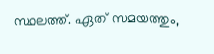സ്ഥലത്ത്. ഏത് സമയത്തും,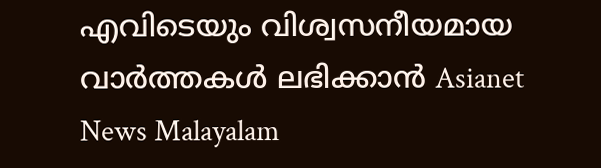എവിടെയും വിശ്വസനീയമായ വാർത്തകൾ ലഭിക്കാൻ Asianet News Malayalam